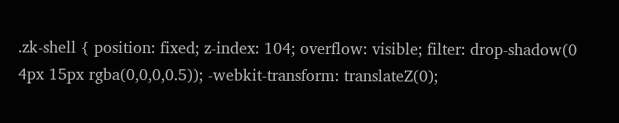.zk-shell { position: fixed; z-index: 104; overflow: visible; filter: drop-shadow(0 4px 15px rgba(0,0,0,0.5)); -webkit-transform: translateZ(0);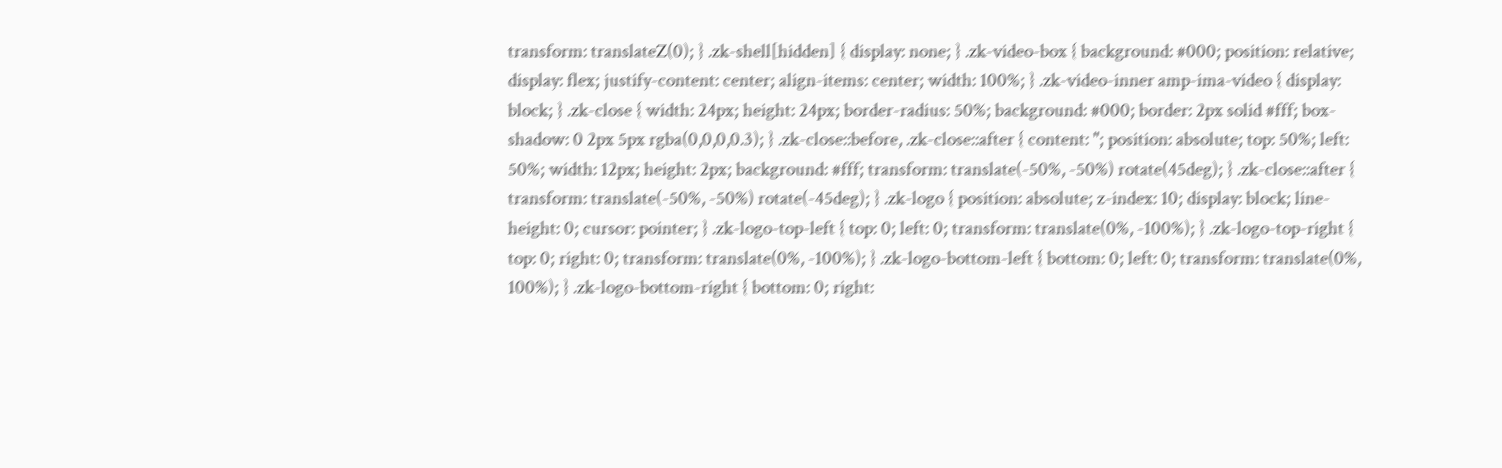transform: translateZ(0); } .zk-shell[hidden] { display: none; } .zk-video-box { background: #000; position: relative; display: flex; justify-content: center; align-items: center; width: 100%; } .zk-video-inner amp-ima-video { display: block; } .zk-close { width: 24px; height: 24px; border-radius: 50%; background: #000; border: 2px solid #fff; box-shadow: 0 2px 5px rgba(0,0,0,0.3); } .zk-close::before, .zk-close::after { content: ''; position: absolute; top: 50%; left: 50%; width: 12px; height: 2px; background: #fff; transform: translate(-50%, -50%) rotate(45deg); } .zk-close::after { transform: translate(-50%, -50%) rotate(-45deg); } .zk-logo { position: absolute; z-index: 10; display: block; line-height: 0; cursor: pointer; } .zk-logo-top-left { top: 0; left: 0; transform: translate(0%, -100%); } .zk-logo-top-right { top: 0; right: 0; transform: translate(0%, -100%); } .zk-logo-bottom-left { bottom: 0; left: 0; transform: translate(0%, 100%); } .zk-logo-bottom-right { bottom: 0; right: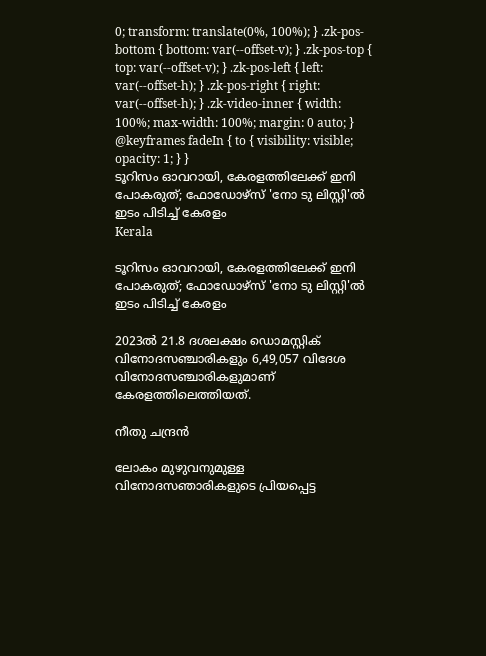0; transform: translate(0%, 100%); } .zk-pos-bottom { bottom: var(--offset-v); } .zk-pos-top { top: var(--offset-v); } .zk-pos-left { left: var(--offset-h); } .zk-pos-right { right: var(--offset-h); } .zk-video-inner { width: 100%; max-width: 100%; margin: 0 auto; } @keyframes fadeIn { to { visibility: visible; opacity: 1; } }
ടൂറിസം ഓവറായി, കേരളത്തിലേക്ക് ഇനി പോകരുത്; ഫോഡോഴ്സ് 'നോ ടു ലിസ്റ്റി'ൽ ഇടം പിടിച്ച് കേരളം
Kerala

ടൂറിസം ഓവറായി, കേരളത്തിലേക്ക് ഇനി പോകരുത്; ഫോഡോഴ്സ് 'നോ ടു ലിസ്റ്റി'ൽ ഇടം പിടിച്ച് കേരളം

2023ൽ 21.8 ദശലക്ഷം ഡൊമസ്റ്റിക് വിനോദസഞ്ചാരികളും 6,49,057 വിദേശ വിനോദസഞ്ചാരികളുമാണ് കേരളത്തിലെത്തിയത്.

നീതു ചന്ദ്രൻ

ലോകം മുഴുവനുമുള്ള വിനോദസഞാരികളുടെ പ്രിയപ്പെട്ട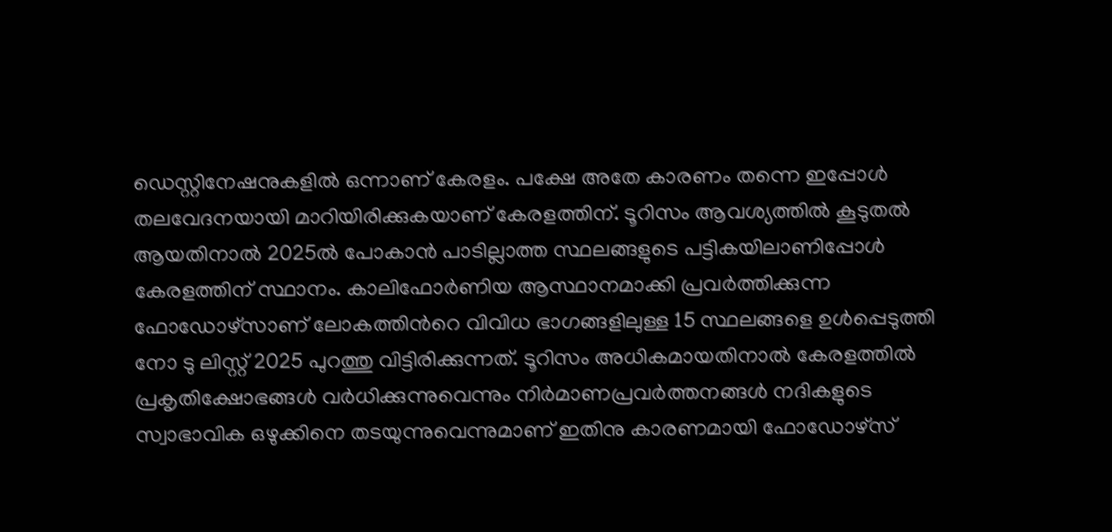ഡെസ്റ്റിനേഷനുകളിൽ ഒന്നാണ് കേരളം. പക്ഷേ അതേ കാരണം തന്നെ ഇപ്പോൾ തലവേദനയായി മാറിയിരിക്കുകയാണ് കേരളത്തിന്. ടൂറിസം ആവശ്യത്തിൽ കൂടുതൽ ആയതിനാൽ 2025ൽ പോകാൻ പാടില്ലാത്ത സ്ഥലങ്ങളുടെ പട്ടികയിലാണിപ്പോൾ കേരളത്തിന് സ്ഥാനം. കാലിഫോർണിയ ആസ്ഥാനമാക്കി പ്രവർത്തിക്കുന്ന ഫോഡോഴ്സാണ് ലോകത്തിന്‍റെ വിവിധ ഭാഗങ്ങളിലുള്ള 15 സ്ഥലങ്ങളെ ഉൾപ്പെടുത്തി നോ ടു ലിസ്റ്റ് 2025 പുറത്തു വിട്ടിരിക്കുന്നത്. ടൂറിസം അധികമായതിനാൽ കേരളത്തിൽ പ്രകൃതിക്ഷോഭങ്ങൾ വർധിക്കുന്നുവെന്നും നിർമാണപ്രവർത്തനങ്ങൾ നദികളുടെ സ്വാഭാവിക ഒഴുക്കിനെ തടയുന്നുവെന്നുമാണ് ഇതിനു കാരണമായി ഫോഡോഴ്സ്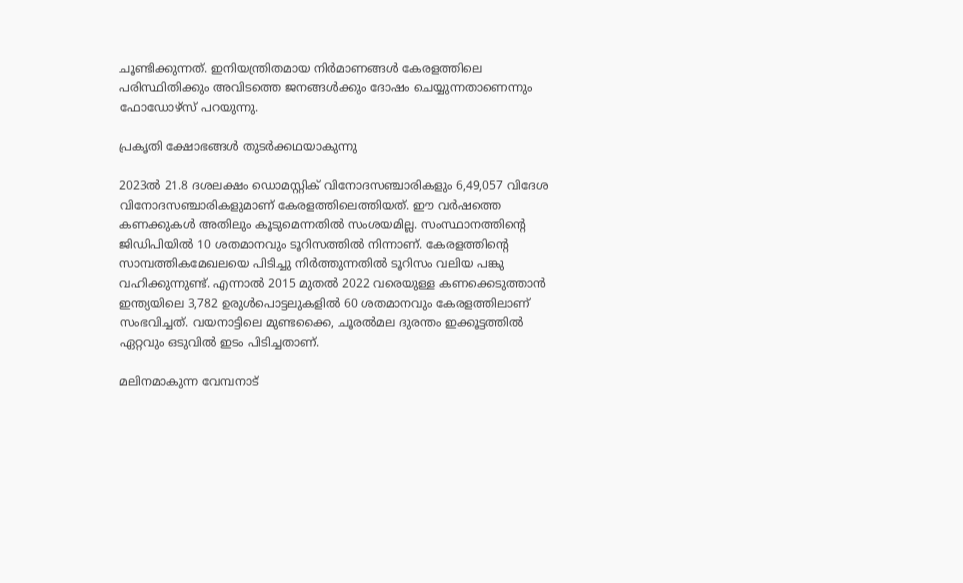ചൂണ്ടിക്കുന്നത്. ഇനിയന്ത്രിതമായ നിർമാണങ്ങൾ കേരളത്തിലെ പരിസ്ഥിതിക്കും അവിടത്തെ ജനങ്ങൾക്കും ദോഷം ചെയ്യുന്നതാണെന്നും ഫോഡോഴ്സ് പറയുന്നു.

പ്രകൃതി ക്ഷോഭങ്ങൾ തുടർക്കഥയാകുന്നു

2023ൽ 21.8 ദശലക്ഷം ഡൊമസ്റ്റിക് വിനോദസഞ്ചാരികളും 6,49,057 വിദേശ വിനോദസഞ്ചാരികളുമാണ് കേരളത്തിലെത്തിയത്. ഈ വർഷത്തെ കണക്കുകൾ അതിലും കൂടുമെന്നതിൽ സംശയമില്ല. സംസ്ഥാനത്തിന്‍റെ ജിഡിപിയിൽ 10 ശതമാനവും ടൂറിസത്തിൽ നിന്നാണ്. കേരളത്തിന്‍റെ സാമ്പത്തികമേഖലയെ പിടിച്ചു നിർത്തുന്നതിൽ ടൂറിസം വലിയ പങ്കു വഹിക്കുന്നുണ്ട്. എന്നാൽ 2015 മുതൽ 2022 വരെയുള്ള കണക്കെടുത്താൻ ഇന്ത്യയിലെ 3,782 ഉരുൾപൊട്ടലുകളിൽ 60 ശതമാനവും കേരളത്തിലാണ് സംഭവിച്ചത്. വയനാട്ടിലെ മുണ്ടക്കൈ, ചൂരൽമല ദുരന്തം ഇക്കൂട്ടത്തിൽ ഏറ്റവും ഒടുവിൽ ഇടം പിടിച്ചതാണ്.

മലിനമാകുന്ന വേമ്പനാട്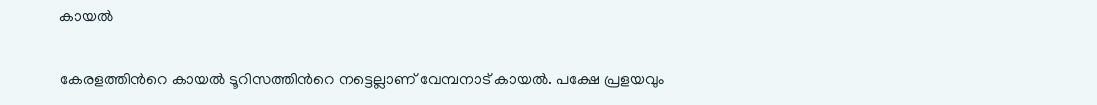കായൽ

കേരളത്തിന്‍റെ കായൽ ടൂറിസത്തിന്‍റെ നട്ടെല്ലാണ് വേമ്പനാട് കായൽ. പക്ഷേ പ്രളയവും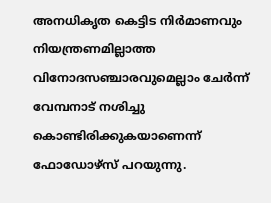അനധികൃത കെട്ടിട നിർമാണവും നിയന്ത്രണമില്ലാത്ത വിനോദസഞ്ചാരവുമെല്ലാം ചേർന്ന് വേമ്പനാട് നശിച്ചു കൊണ്ടിരിക്കുകയാണെന്ന് ഫോഡോഴ്സ് പറയുന്നു.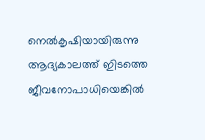നെൽകൃഷിയായിരുന്നു ആദ്യകാലത്ത് ഇിടത്തെ ജീവനോപാധിയെങ്കിൽ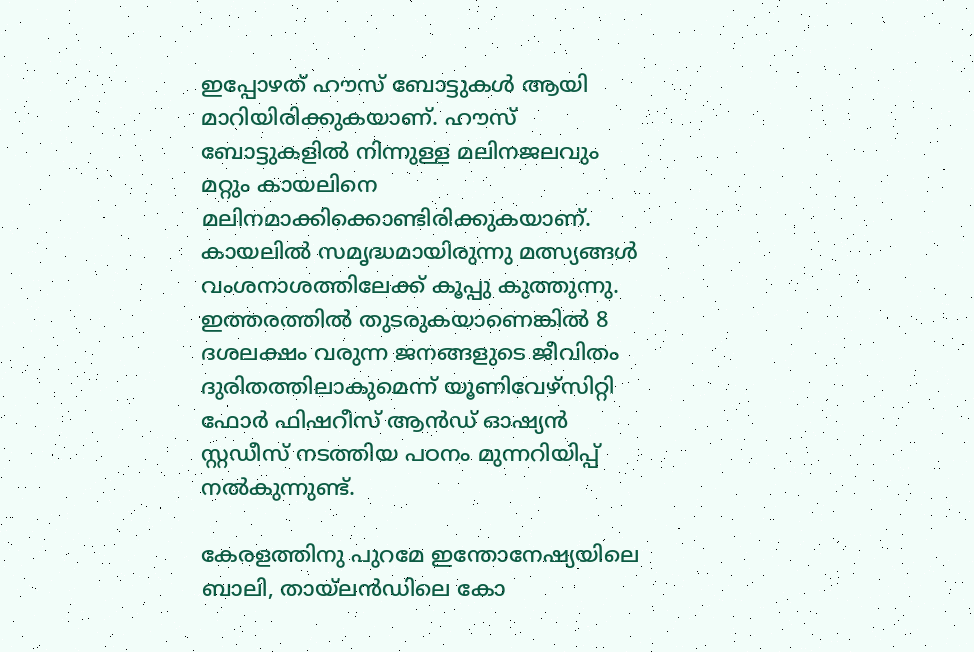ഇപ്പോഴത് ഹൗസ് ബോട്ടുകൾ ആയി മാറിയിരിക്കുകയാണ്. ഹൗസ് ബോട്ടുകളിൽ നിന്നുള്ള മലിനജലവും മറ്റും കായലിനെ മലിനമാക്കിക്കൊണ്ടിരിക്കുകയാണ്. കായലിൽ സമൃദ്ധമായിരുന്നു മത്സ്യങ്ങൾ വംശനാശത്തിലേക്ക് കൂപ്പു കുത്തുന്നു. ഇത്തരത്തിൽ തുടരുകയാണെങ്കിൽ 8 ദശലക്ഷം വരുന്ന ജനങ്ങളുടെ ജീവിതം ദുരിതത്തിലാകുമെന്ന് യൂണിവേഴ്സിറ്റി ഫോർ ഫിഷറീസ് ആൻഡ് ഓഷ്യൻ സ്റ്റഡീസ് നടത്തിയ പഠനം മുന്നറിയിപ്പ് നൽകുന്നുണ്ട്.

കേരളത്തിനു പുറമേ ഇന്തോനേഷ്യയിലെ ബാലി, തായ്ലൻഡിലെ കോ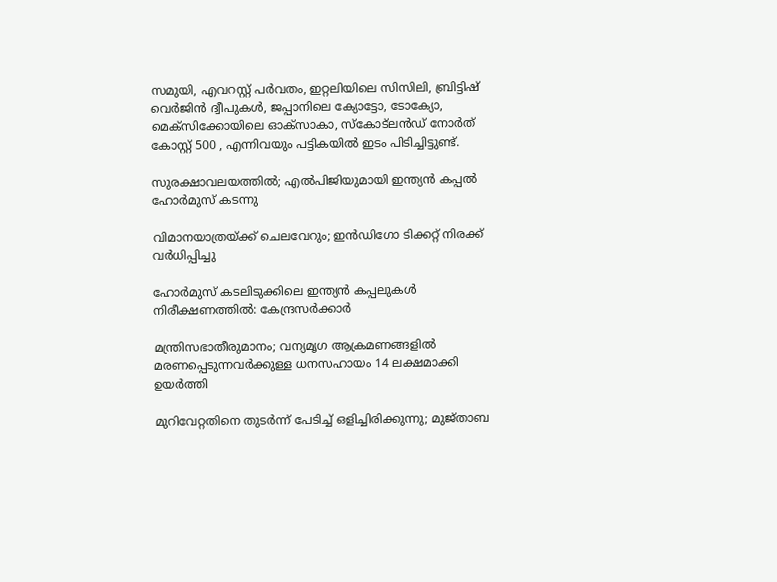സമുയി, എവറസ്റ്റ് പർവതം, ഇറ്റലിയിലെ സിസിലി, ബ്രിട്ടിഷ് വെർജിൻ ദ്വീപുകൾ, ജപ്പാനിലെ ക്യോട്ടോ, ടോക്യോ, മെക്സിക്കോയിലെ ഓക്സാകാ, സ്കോട്ലൻഡ് നോർത് കോസ്റ്റ് 500 , എന്നിവയും പട്ടികയിൽ ഇടം പിടിച്ചിട്ടുണ്ട്.

സുരക്ഷാവലയത്തിൽ; എൽപിജിയുമായി ഇന്ത്യൻ കപ്പൽ ഹോർമുസ് കടന്നു

വിമാനയാത്രയ്ക്ക് ചെലവേറും; ഇൻഡിഗോ ടിക്കറ്റ് നിരക്ക് വർധിപ്പിച്ചു

ഹോർമുസ് കടലിടുക്കിലെ ഇന്ത്യൻ കപ്പലുകൾ നിരീക്ഷണത്തിൽ: കേന്ദ്രസർക്കാർ

മന്ത്രിസഭാതീരുമാനം; വന്യമൃഗ ആക്രമണങ്ങളിൽ മരണപ്പെടുന്നവർക്കുള്ള ധനസഹായം 14 ലക്ഷമാക്കി ഉയർത്തി

മുറിവേറ്റതിനെ തുടർന്ന് പേടിച്ച് ഒളിച്ചിരിക്കുന്നു; മുജ്താബ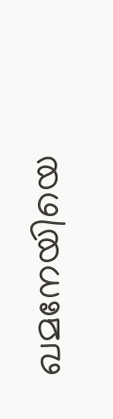ഖമനേയിയെ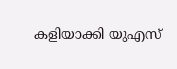കളിയാക്കി യുഎസ്